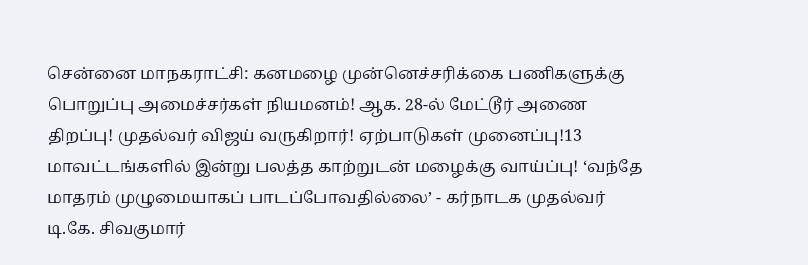சென்னை மாநகராட்சி: கனமழை முன்னெச்சரிக்கை பணிகளுக்கு பொறுப்பு அமைச்சர்கள் நியமனம்! ஆக. 28-ல் மேட்டூர் அணை திறப்பு! முதல்வர் விஜய் வருகிறார்! ஏற்பாடுகள் முனைப்பு!13 மாவட்டங்களில் இன்று பலத்த காற்றுடன் மழைக்கு வாய்ப்பு! ‘வந்தே மாதரம் முழுமையாகப் பாடப்போவதில்லை’ - கர்நாடக முதல்வர் டி.கே. சிவகுமார்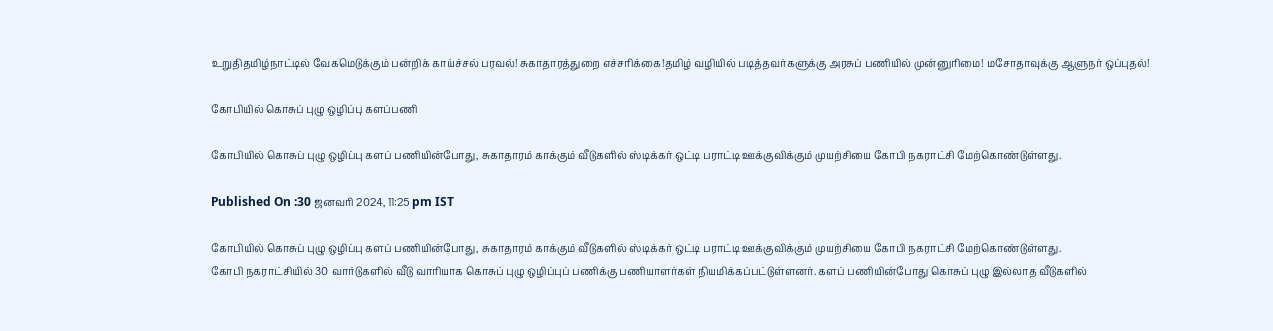உறுதிதமிழ்நாட்டில் வேகமெடுக்கும் பன்றிக் காய்ச்சல் பரவல்! சுகாதாரத்துறை எச்சரிக்கை!தமிழ் வழியில் படித்தவர்களுக்கு அரசுப் பணியில் முன்னுரிமை! மசோதாவுக்கு ஆளுநர் ஒப்புதல்!

கோபியில் கொசுப் புழு ஒழிப்பு களப்பணி

கோபியில் கொசுப் புழு ஒழிப்பு களப் பணியின்போது, சுகாதாரம் காக்கும் வீடுகளில் ஸ்டிக்கர் ஒட்டி பராட்டி ஊக்குவிக்கும் முயற்சியை கோபி நகராட்சி மேற்கொண்டுள்ளது.

Published On :30 ஜனவரி 2024, 11:25 pm IST

கோபியில் கொசுப் புழு ஒழிப்பு களப் பணியின்போது, சுகாதாரம் காக்கும் வீடுகளில் ஸ்டிக்கர் ஒட்டி பராட்டி ஊக்குவிக்கும் முயற்சியை கோபி நகராட்சி மேற்கொண்டுள்ளது.
கோபி நகராட்சியில் 30 வார்டுகளில் வீடு வாரியாக கொசுப் புழு ஒழிப்புப் பணிக்கு பணியாளர்கள் நியமிக்கப்பட்டுள்ளனர். களப் பணியின்போது கொசுப் புழு இல்லாத வீடுகளில்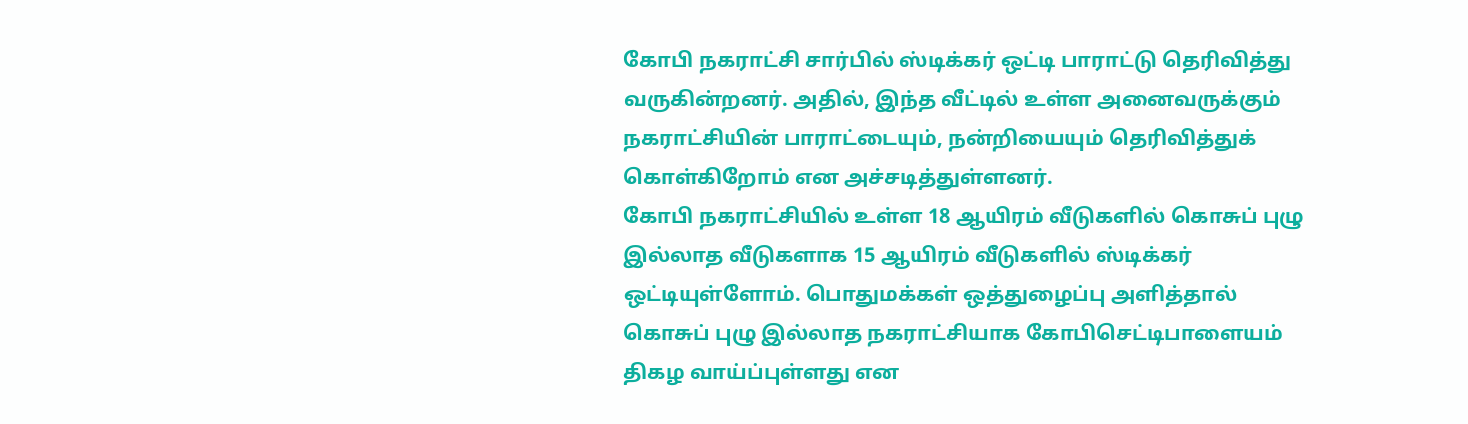கோபி நகராட்சி சார்பில் ஸ்டிக்கர் ஒட்டி பாராட்டு தெரிவித்து வருகின்றனர். அதில், இந்த வீட்டில் உள்ள அனைவருக்கும் நகராட்சியின் பாராட்டையும், நன்றியையும் தெரிவித்துக் கொள்கிறோம் என அச்சடித்துள்ளனர்.
கோபி நகராட்சியில் உள்ள 18 ஆயிரம் வீடுகளில் கொசுப் புழு இல்லாத வீடுகளாக 15 ஆயிரம் வீடுகளில் ஸ்டிக்கர் ஒட்டியுள்ளோம். பொதுமக்கள் ஒத்துழைப்பு அளித்தால் கொசுப் புழு இல்லாத நகராட்சியாக கோபிசெட்டிபாளையம் திகழ வாய்ப்புள்ளது என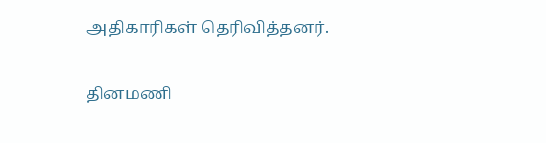அதிகாரிகள் தெரிவித்தனர்.

தினமணி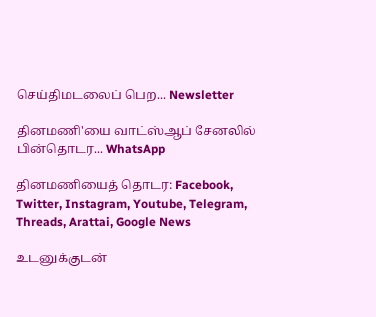செய்திமடலைப் பெற... Newsletter

தினமணி'யை வாட்ஸ்ஆப் சேனலில் பின்தொடர... WhatsApp

தினமணியைத் தொடர: Facebook, Twitter, Instagram, Youtube, Telegram, Threads, Arattai, Google News

உடனுக்குடன்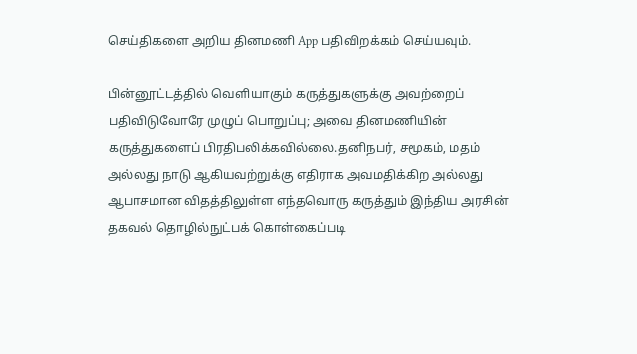செய்திகளை அறிய தினமணி App பதிவிறக்கம் செய்யவும்.

பின்னூட்டத்தில் வெளியாகும் கருத்துகளுக்கு அவற்றைப் பதிவிடுவோரே முழுப் பொறுப்பு; அவை தினமணியின் கருத்துகளைப் பிரதிபலிக்கவில்லை.தனிநபர், சமூகம், மதம் அல்லது நாடு ஆகியவற்றுக்கு எதிராக அவமதிக்கிற அல்லது ஆபாசமான விதத்திலுள்ள எந்தவொரு கருத்தும் இந்திய அரசின் தகவல் தொழில்நுட்பக் கொள்கைப்படி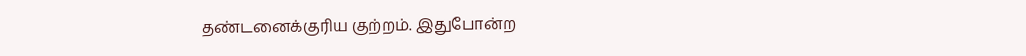தண்டனைக்குரிய குற்றம். இதுபோன்ற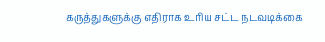கருத்துகளுக்கு எதிராக உரிய சட்ட நடவடிக்கை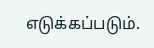எடுக்கப்படும்.